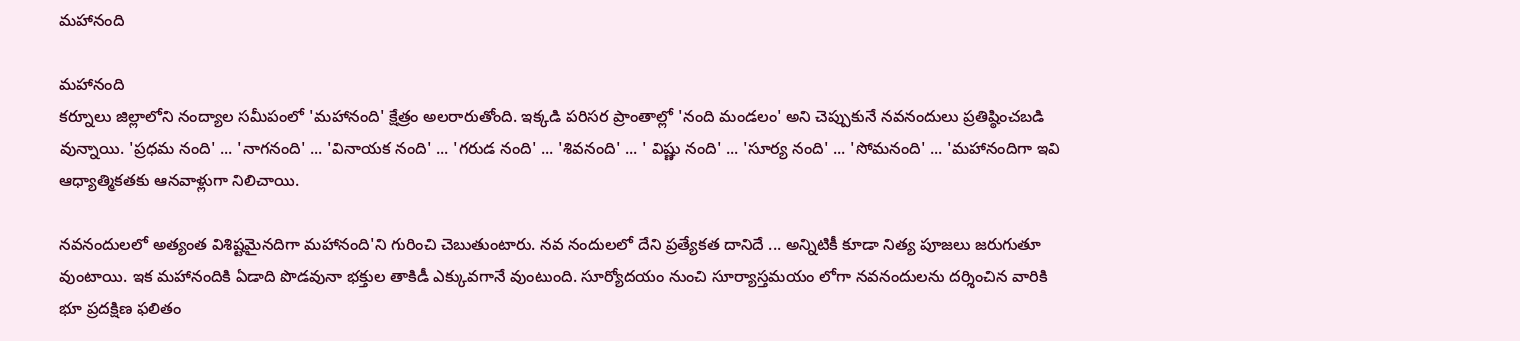మహానంది

మహానంది
కర్నూలు జిల్లాలోని నంద్యాల సమీపంలో 'మహానంది' క్షేత్రం అలరారుతోంది. ఇక్కడి పరిసర ప్రాంతాల్లో 'నంది మండలం' అని చెప్పుకునే నవనందులు ప్రతిష్ఠించబడి వున్నాయి. 'ప్రధమ నంది' ... 'నాగనంది' ... 'వినాయక నంది' ... 'గరుడ నంది' ... 'శివనంది' ... ' విష్ణు నంది' ... 'సూర్య నంది' ... 'సోమనంది' ... 'మహానందిగా ఇవి ఆధ్యాత్మికతకు ఆనవాళ్లుగా నిలిచాయి.

నవనందులలో అత్యంత విశిష్టమైనదిగా మహానంది'ని గురించి చెబుతుంటారు. నవ నందులలో దేని ప్రత్యేకత దానిదే ... అన్నిటికీ కూడా నిత్య పూజలు జరుగుతూ వుంటాయి. ఇక మహానందికి ఏడాది పొడవునా భక్తుల తాకిడీ ఎక్కువగానే వుంటుంది. సూర్యోదయం నుంచి సూర్యాస్తమయం లోగా నవనందులను దర్శించిన వారికి భూ ప్రదక్షిణ ఫలితం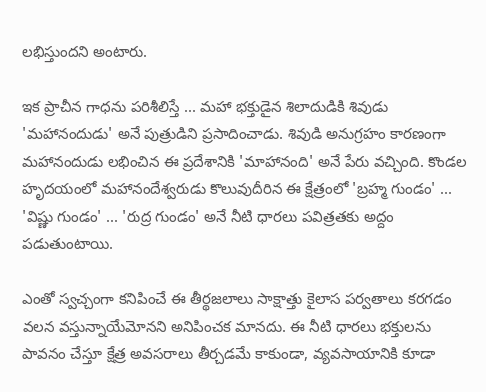లభిస్తుందని అంటారు.

ఇక ప్రాచీన గాధను పరిశీలిస్తే ... మహా భక్తుడైన శిలాదుడికి శివుడు 'మహానందుడు' అనే పుత్రుడిని ప్రసాదించాడు. శివుడి అనుగ్రహం కారణంగా మహానందుడు లభించిన ఈ ప్రదేశానికి 'మాహానంది' అనే పేరు వచ్చింది. కొండల హృదయంలో మహానందేశ్వరుడు కొలువుదీరిన ఈ క్షేత్రంలో 'బ్రహ్మ గుండం' ... 'విష్ణు గుండం' ... 'రుద్ర గుండం' అనే నీటి ధారలు పవిత్రతకు అద్దం పడుతుంటాయి.

ఎంతో స్వచ్చంగా కనిపించే ఈ తీర్థజలాలు సాక్షాత్తు కైలాస పర్వతాలు కరగడం వలన వస్తున్నాయేమోనని అనిపించక మానదు. ఈ నీటి ధారలు భక్తులను పావనం చేస్తూ క్షేత్ర అవసరాలు తీర్చడమే కాకుండా, వ్యవసాయానికి కూడా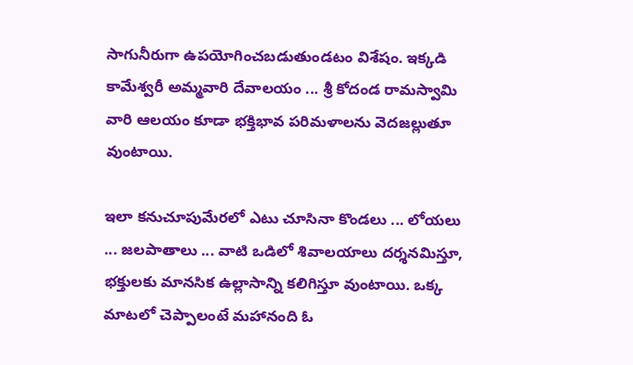సాగునీరుగా ఉపయోగించబడుతుండటం విశేషం. ఇక్కడి కామేశ్వరీ అమ్మవారి దేవాలయం ... శ్రీ కోదండ రామస్వామి వారి ఆలయం కూడా భక్తిభావ పరిమళాలను వెదజల్లుతూ వుంటాయి.

ఇలా కనుచూపుమేరలో ఎటు చూసినా కొండలు ... లోయలు ... జలపాతాలు ... వాటి ఒడిలో శివాలయాలు దర్శనమిస్తూ, భక్తులకు మానసిక ఉల్లాసాన్ని కలిగిస్తూ వుంటాయి. ఒక్క మాటలో చెప్పాలంటే మహానంది ఓ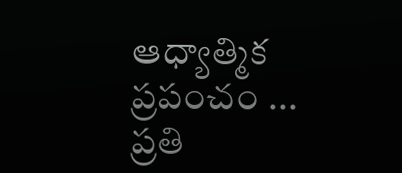ఆధ్యాత్మిక ప్రపంచం ... ప్రతి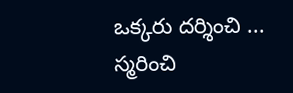ఒక్కరు దర్శించి ... స్మరించి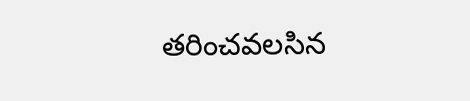తరించవలసిన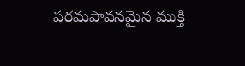పరమపావనమైన ముక్తి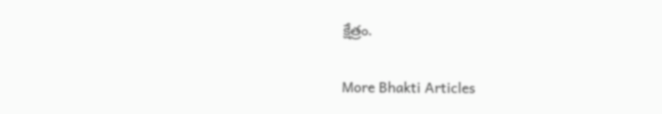క్షేత్రం.

More Bhakti Articles